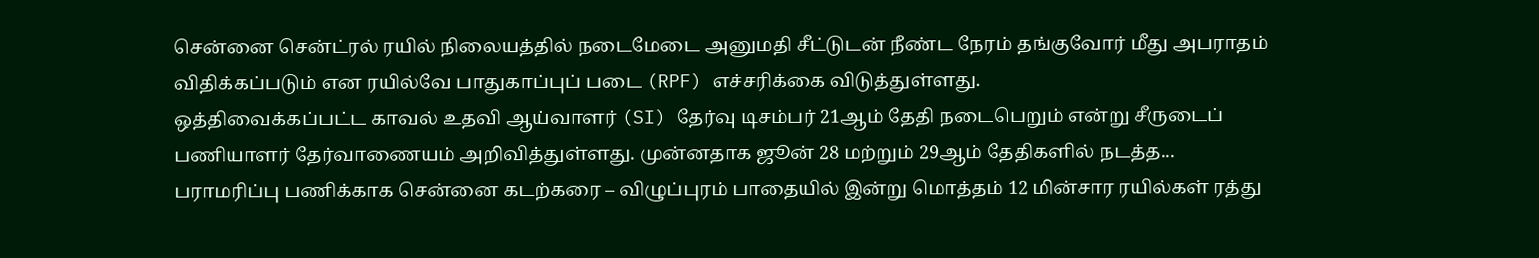சென்னை சென்ட்ரல் ரயில் நிலையத்தில் நடைமேடை அனுமதி சீட்டுடன் நீண்ட நேரம் தங்குவோர் மீது அபராதம் விதிக்கப்படும் என ரயில்வே பாதுகாப்புப் படை (RPF) எச்சரிக்கை விடுத்துள்ளது.
ஒத்திவைக்கப்பட்ட காவல் உதவி ஆய்வாளர் (SI) தேர்வு டிசம்பர் 21ஆம் தேதி நடைபெறும் என்று சீருடைப் பணியாளர் தேர்வாணையம் அறிவித்துள்ளது. முன்னதாக ஜூன் 28 மற்றும் 29ஆம் தேதிகளில் நடத்த...
பராமரிப்பு பணிக்காக சென்னை கடற்கரை – விழுப்புரம் பாதையில் இன்று மொத்தம் 12 மின்சார ரயில்கள் ரத்து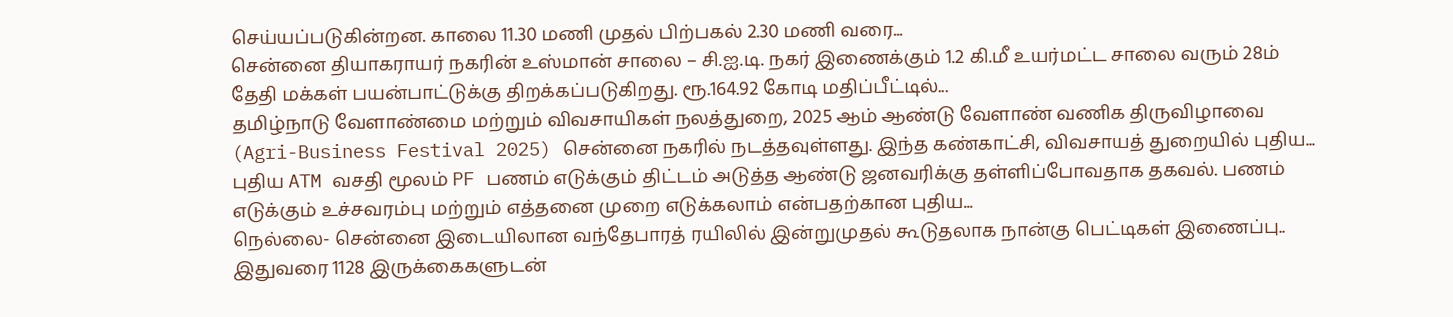செய்யப்படுகின்றன. காலை 11.30 மணி முதல் பிற்பகல் 2.30 மணி வரை...
சென்னை தியாகராயர் நகரின் உஸ்மான் சாலை – சி.ஐ.டி. நகர் இணைக்கும் 1.2 கி.மீ உயர்மட்ட சாலை வரும் 28ம் தேதி மக்கள் பயன்பாட்டுக்கு திறக்கப்படுகிறது. ரூ.164.92 கோடி மதிப்பீட்டில்...
தமிழ்நாடு வேளாண்மை மற்றும் விவசாயிகள் நலத்துறை, 2025 ஆம் ஆண்டு வேளாண் வணிக திருவிழாவை (Agri-Business Festival 2025) சென்னை நகரில் நடத்தவுள்ளது. இந்த கண்காட்சி, விவசாயத் துறையில் புதிய...
புதிய ATM வசதி மூலம் PF பணம் எடுக்கும் திட்டம் அடுத்த ஆண்டு ஜனவரிக்கு தள்ளிப்போவதாக தகவல். பணம் எடுக்கும் உச்சவரம்பு மற்றும் எத்தனை முறை எடுக்கலாம் என்பதற்கான புதிய...
நெல்லை- சென்னை இடையிலான வந்தேபாரத் ரயிலில் இன்றுமுதல் கூடுதலாக நான்கு பெட்டிகள் இணைப்பு.. இதுவரை 1128 இருக்கைகளுடன்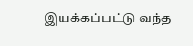இயக்கப்பட்டு வந்த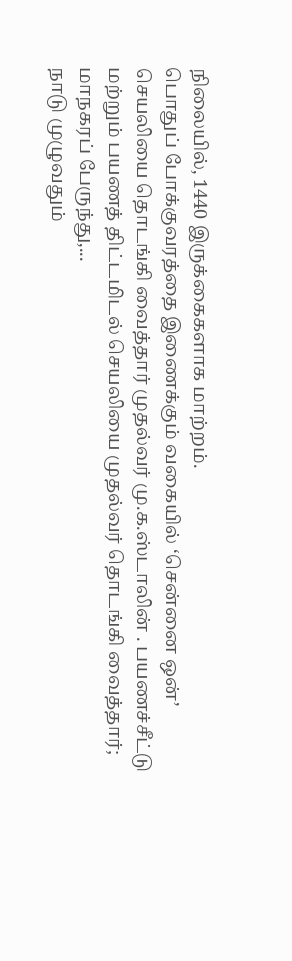நிலையில், 1440 இருக்கைகளாக மாற்றம்.
பொதுப் போக்குவரத்தை இணைக்கும் வகையில் ‘சென்னை ஒன்’ செயலியை தொடங்கி வைத்தார் முதல்வர் மு.க.ஸ்டாலின் . பயணச்சீட்டு மற்றும் பயணத் திட்டமிடல் செயலியை முதல்வர் தொடங்கி வைத்தார்; மாநகரப் பேருந்து,...
நாடு முழுவதும்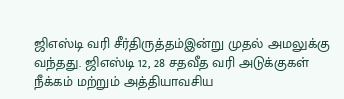ஜிஎஸ்டி வரி சீர்திருத்தம்இன்று முதல் அமலுக்கு வந்தது. ஜிஎஸ்டி 12, 28 சதவீத வரி அடுக்குகள் நீக்கம் மற்றும் அத்தியாவசிய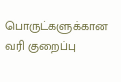பொருட்களுக்கான வரி குறைப்பு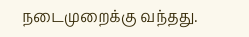நடைமுறைக்கு வந்தது.